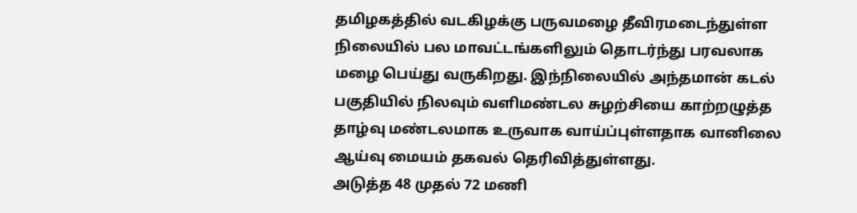தமிழகத்தில் வடகிழக்கு பருவமழை தீவிரமடைந்துள்ள நிலையில் பல மாவட்டங்களிலும் தொடர்ந்து பரவலாக மழை பெய்து வருகிறது. இந்நிலையில் அந்தமான் கடல் பகுதியில் நிலவும் வளிமண்டல சுழற்சியை காற்றழுத்த தாழ்வு மண்டலமாக உருவாக வாய்ப்புள்ளதாக வானிலை ஆய்வு மையம் தகவல் தெரிவித்துள்ளது.
அடுத்த 48 முதல் 72 மணி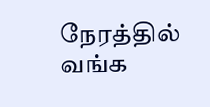நேரத்தில் வங்க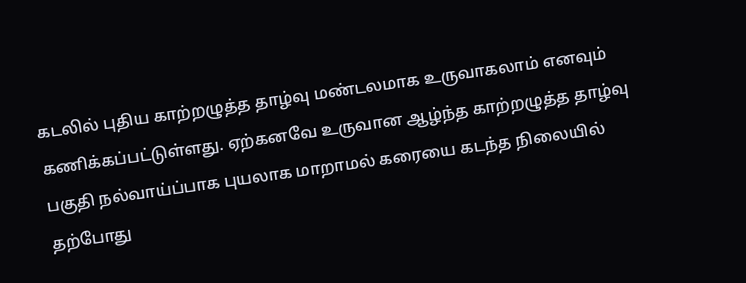கடலில் புதிய காற்றழுத்த தாழ்வு மண்டலமாக உருவாகலாம் எனவும் கணிக்கப்பட்டுள்ளது. ஏற்கனவே உருவான ஆழ்ந்த காற்றழுத்த தாழ்வு பகுதி நல்வாய்ப்பாக புயலாக மாறாமல் கரையை கடந்த நிலையில் தற்போது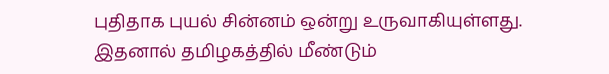புதிதாக புயல் சின்னம் ஒன்று உருவாகியுள்ளது. இதனால் தமிழகத்தில் மீண்டும்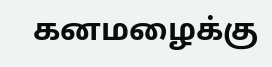கனமழைக்கு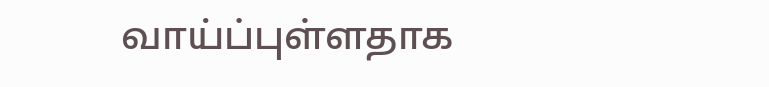வாய்ப்புள்ளதாக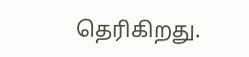தெரிகிறது.